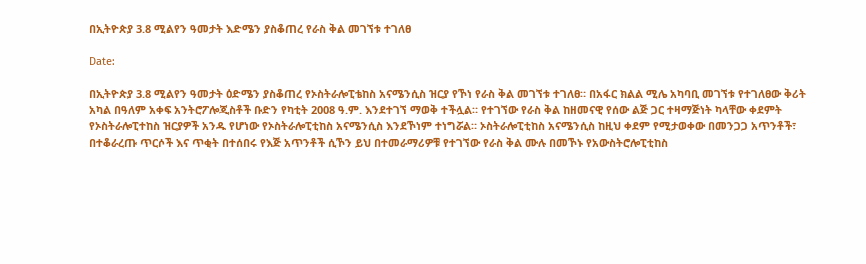በኢትዮጵያ 3.8 ሚልየን ዓመታት እድሜን ያስቆጠረ የራስ ቅል መገኘቱ ተገለፀ

Date:

በኢትዮጵያ 3.8 ሚልየን ዓመታት ዕድሜን ያስቆጠረ የኦስትራሎፒቴከስ አናሜንሲስ ዝርያ የኾነ የራስ ቅል መገኘቱ ተገለፀ። በአፋር ክልል ሚሌ አካባቢ መገኘቱ የተገለፀው ቅሪት አካል በዓለም አቀፍ አንትሮፖሎጂስቶች ቡድን የካቲት 2008 ዓ.ም. እንደተገኘ ማወቅ ተችሏል። የተገኘው የራስ ቅል ከዘመናዊ የሰው ልጅ ጋር ተዛማጅነት ካላቸው ቀደምት የኦስትራሎፒተከስ ዝርያዎች አንዱ የሆነው የኦስትራሎፒቲከስ አናሜንሲስ እንደኾነም ተነግሯል። ኦስትራሎፒቲከስ አናሜንሲስ ከዚህ ቀደም የሚታወቀው በመንጋጋ አጥንቶች፣ በተቆራረጡ ጥርሶች እና ጥቂት በተሰበሩ የእጅ አጥንቶች ሲኾን ይህ በተመራማሪዎቹ የተገኘው የራስ ቅል ሙሉ በመኾኑ የአውስትሮሎፒቲከስ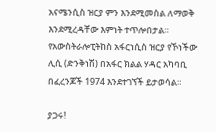አናሜንሲስ ዝርያ ምን እንደሚመስል ለማወቅ እንደሚረዳቸው እምነት ተጥሎበታል። የአውስትራሎፒትከስ አፋርነሲስ ዝርያ የኾነችው ሊሲ (ድንቅነሽ) በአፋር ክልል ሃዳር አካባቢ በፈረንጆች 1974 እንደተገኘች ይታወሳል።

ያጋሩ!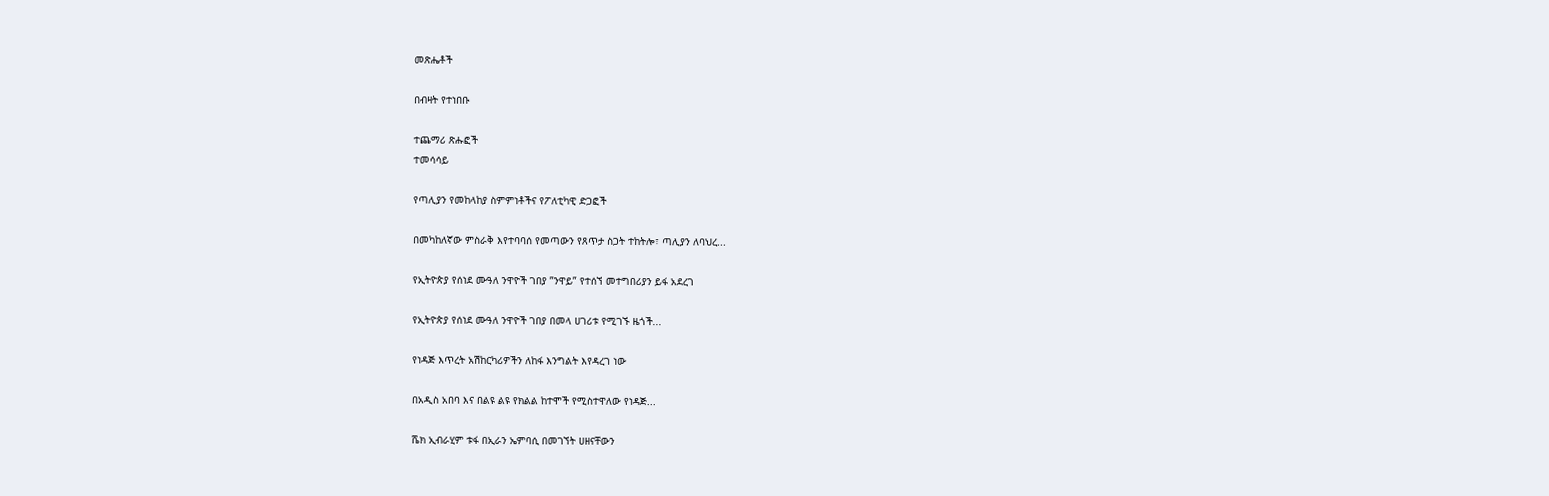መጽሔቶች

በብዛት የተነበቡ

ተጨማሪ ጽሑፎች
ተመሳሳይ

የጣሊያን የመከላከያ ስምምነቶችና የፖለቲካዊ ድጋፎች

በመካከለኛው ምስራቅ እየተባባሰ የመጣውን የጸጥታ ስጋት ተከትሎ፣ ጣሊያን ለባህረ...

የኢትዮጵያ የሰነደ ሙዓለ ንዋዮች ገበያ ”ንዋይ” የተሰኘ መተግበሪያን ይፋ አደረገ

የኢትዮጵያ የሰነደ ሙዓለ ንዋዮች ገበያ በመላ ሀገሪቱ የሚገኙ ዜጎች...

የነዳጅ እጥረት አሽከርካሪዎችን ለከፋ እንግልት እየዳረገ ነው

በአዲስ አበባ እና በልዩ ልዩ የክልል ከተሞች የሚስተዋለው የነዳጅ...

ሼክ ኢብራሂም ቱፋ በኢራን ኤምባሲ በመገኘት ሀዘናቸውን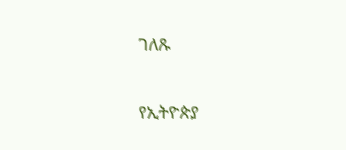ገለጹ

የኢትዮጵያ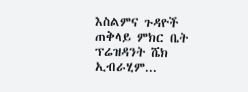እስልምና ጉዳዮች ጠቅላይ ምክር ቤት ፕሬዝዳንት ሼክ ኢብራሂም...